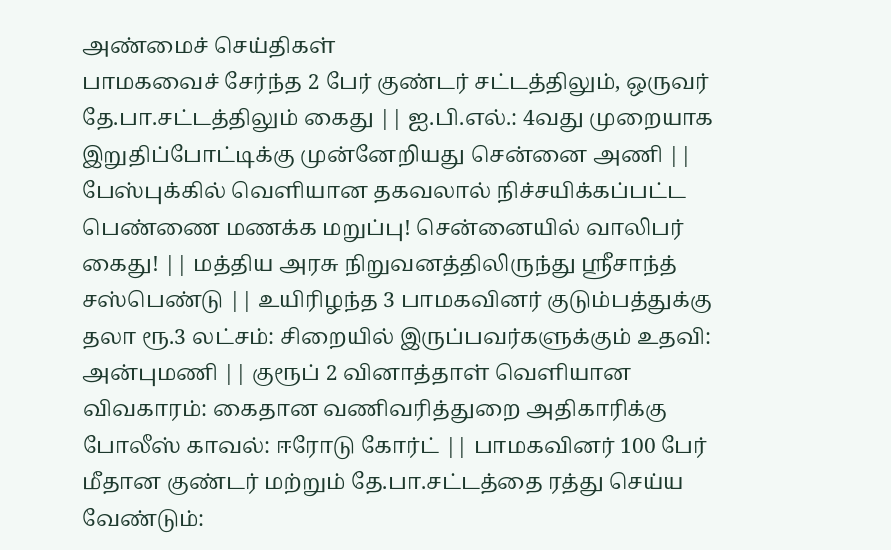அண்மைச் செய்திகள்
பாமகவைச் சேர்ந்த 2 பேர் குண்டர் சட்டத்திலும், ஒருவர் தே.பா.சட்டத்திலும் கைது || ஐ.பி.எல்.: 4வது முறையாக இறுதிப்போட்டிக்கு முன்னேறியது சென்னை அணி || பேஸ்புக்கில் வெளியான தகவலால் நிச்சயிக்கப்பட்ட பெண்ணை மணக்க மறுப்பு! சென்னையில் வாலிபர் கைது! || மத்திய அரசு நிறுவனத்திலிருந்து ஸ்ரீசாந்த் சஸ்பெண்டு || உயிரிழந்த 3 பாமகவினர் குடும்பத்துக்கு தலா ரூ.3 லட்சம்: சிறையில் இருப்பவர்களுக்கும் உதவி: அன்புமணி || குரூப் 2 வினாத்தாள் வெளியான விவகாரம்: கைதான வணிவரித்துறை அதிகாரிக்கு போலீஸ் காவல்: ஈரோடு கோர்ட் || பாமகவினர் 100 பேர் மீதான குண்டர் மற்றும் தே.பா.சட்டத்தை ரத்து செய்ய வேண்டும்: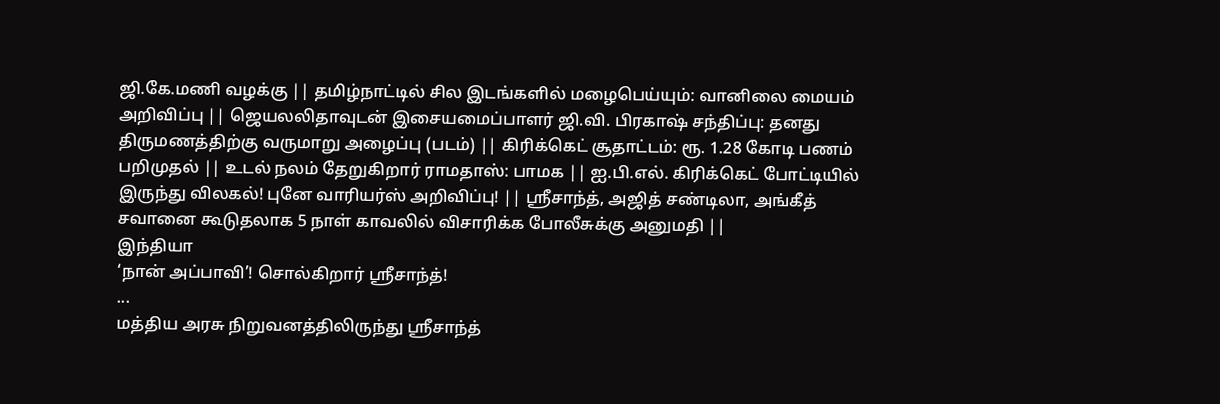ஜி.கே.மணி வழக்கு || தமிழ்நாட்டில் சில இடங்களில் மழைபெய்யும்: வானிலை மையம் அறிவிப்பு || ஜெயலலிதாவுடன் இசையமைப்பாளர் ஜி.வி. பிரகாஷ் சந்திப்பு: தனது திருமணத்திற்கு வருமாறு அழைப்பு (படம்) || கிரிக்கெட் சூதாட்டம்: ரூ. 1.28 கோடி பணம் பறிமுதல் || உடல் நலம் தேறுகிறார் ராமதாஸ்: பாமக || ஐ.பி.எல். கிரிக்கெட் போட்டியில் இருந்து விலகல்! புனே வாரியர்ஸ் அறிவிப்பு! || ஸ்ரீசாந்த், அஜித் சண்டிலா, அங்கீத் சவானை கூடுதலாக 5 நாள் காவலில் விசாரிக்க போலீசுக்கு அனுமதி ||
இந்தியா
‘நான் அப்பாவி’! சொல்கிறார் ஸ்ரீசாந்த்!
...
மத்திய அரசு நிறுவனத்திலிருந்து ஸ்ரீசாந்த்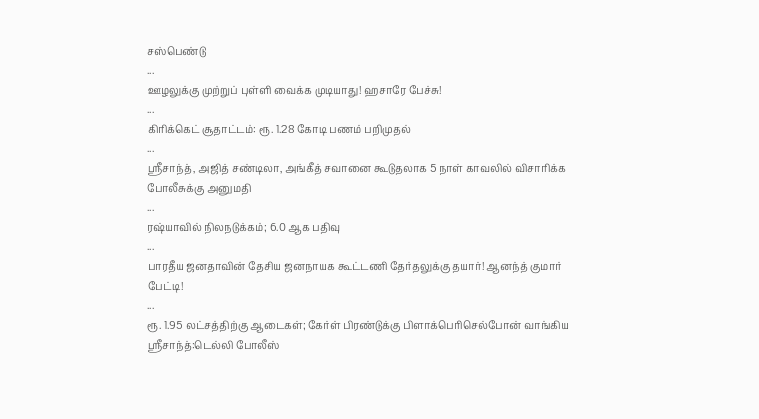சஸ்பெண்டு
...
ஊழலுக்கு முற்றுப் புள்ளி வைக்க முடியாது! ஹசாரே பேச்சு!
...
கிரிக்கெட் சூதாட்டம்: ரூ. 1.28 கோடி பணம் பறிமுதல்
...
ஸ்ரீசாந்த், அஜித் சண்டிலா, அங்கீத் சவானை கூடுதலாக 5 நாள் காவலில் விசாரிக்க போலீசுக்கு அனுமதி
...
ரஷ்யாவில் நிலநடுக்கம்; 6.0 ஆக பதிவு
...
பாரதீய ஜனதாவின் தேசிய ஜனநாயக கூட்டணி தேர்தலுக்கு தயார்! ஆனந்த் குமார் பேட்டி!
...
ரூ. 1.95 லட்சத்திற்கு ஆடைகள்; கேர்ள் பிரண்டுக்கு பிளாக்பெரிசெல்போன் வாங்கிய ஸ்ரீசாந்த்:டெல்லி போலீஸ்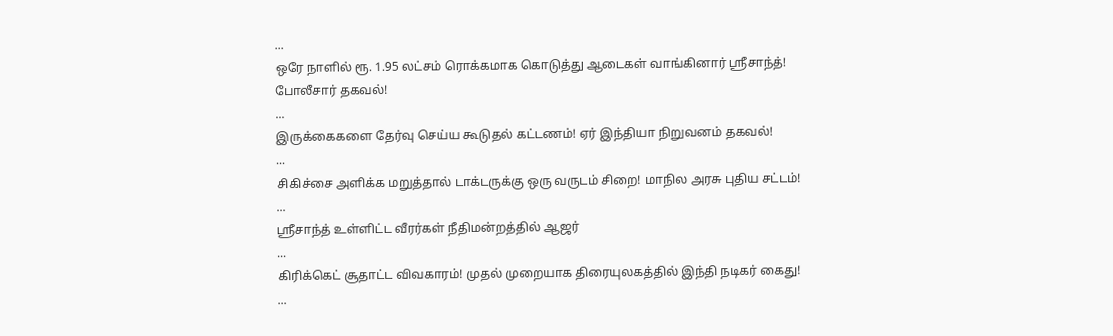...
ஒரே நாளில் ரூ. 1.95 லட்சம் ரொக்கமாக கொடுத்து ஆடைகள் வாங்கினார் ஸ்ரீசாந்த்! போலீசார் தகவல்!
...
இருக்கைகளை தேர்வு செய்ய கூடுதல் கட்டணம்! ஏர் இந்தியா நிறுவனம் தகவல்!
...
சிகிச்சை அளிக்க மறுத்தால் டாக்டருக்கு ஒரு வருடம் சிறை! மாநில அரசு புதிய சட்டம்!
...
ஸ்ரீசாந்த் உள்ளிட்ட வீரர்கள் நீதிமன்றத்தில் ஆஜர்
...
கிரிக்கெட் சூதாட்ட விவகாரம்! முதல் முறையாக திரையுலகத்தில் இந்தி நடிகர் கைது!
...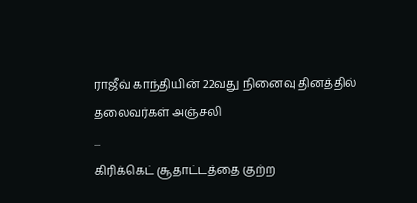ராஜீவ் காந்தியின் 22வது நினைவு தினத்தில் தலைவர்கள் அஞ்சலி
...
கிரிக்கெட் சூதாட்டத்தை குற்ற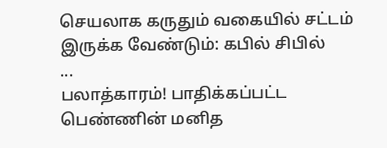செயலாக கருதும் வகையில் சட்டம் இருக்க வேண்டும்: கபில் சிபில்
...
பலாத்காரம்! பாதிக்கப்பட்ட பெண்ணின் மனித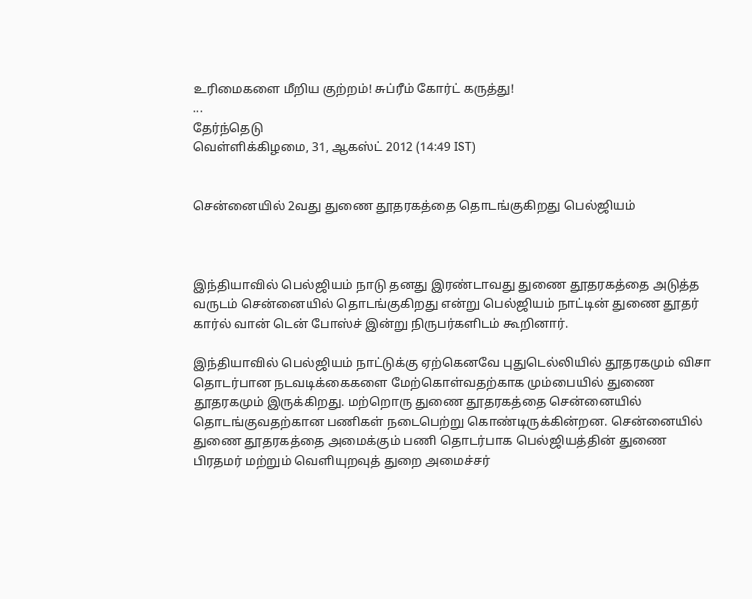உரிமைகளை மீறிய குற்றம்! சுப்ரீம் கோர்ட் கருத்து!
...
தேர்ந்தெடு
வெள்ளிக்கிழமை, 31, ஆகஸ்ட் 2012 (14:49 IST)


சென்னையில் 2வது துணை தூதரகத்தை தொடங்குகிறது பெல்ஜியம்



இந்தியாவில் பெல்ஜியம் நாடு தனது இரண்டாவது துணை தூதரகத்தை அடுத்த வருடம் சென்னையில் தொடங்குகிறது என்று பெல்ஜியம் நாட்டின் துணை தூதர் கார்ல் வான் டென் போஸ்ச் இன்று நிருபர்களிடம் கூறினார்.

இந்தியாவில் பெல்ஜியம் நாட்டுக்கு ஏற்கெனவே புதுடெல்லியில் தூதரகமும் விசா தொடர்பான நடவடிக்கைகளை மேற்கொள்வதற்காக மும்பையில் துணை தூதரகமும் இருக்கிறது. மற்றொரு துணை தூதரகத்தை சென்னையில் தொடங்குவதற்கான பணிகள் நடைபெற்று கொண்டிருக்கின்றன. சென்னையில் துணை தூதரகத்தை அமைக்கும் பணி தொடர்பாக பெல்ஜியத்தின் துணை பிரதமர் மற்றும் வெளியுறவுத் துறை அமைச்சர்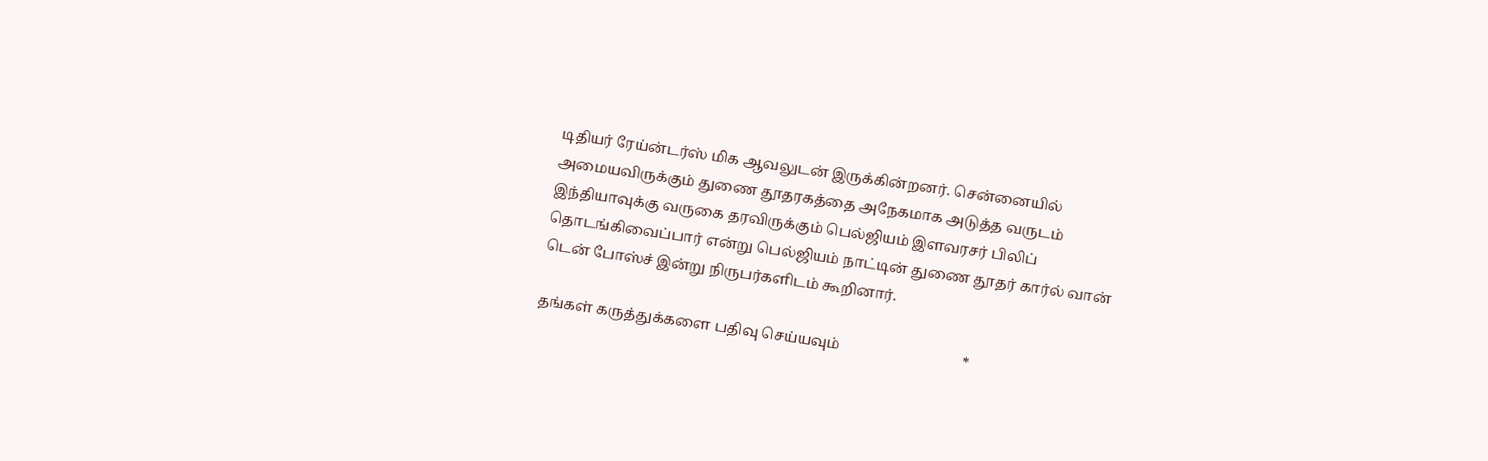டிதியர் ரேய்ன்டர்ஸ் மிக ஆவலுடன் இருக்கின்றனர். சென்னையில் அமையவிருக்கும் துணை தூதரகத்தை அநேகமாக அடுத்த வருடம் இந்தியாவுக்கு வருகை தரவிருக்கும் பெல்ஜியம் இளவரசர் பிலிப் தொடங்கிவைப்பார் என்று பெல்ஜியம் நாட்டின் துணை தூதர் கார்ல் வான் டென் போஸ்ச் இன்று நிருபர்களிடம் கூறினார்.

தங்கள் கருத்துக்களை பதிவு செய்யவும்                                  *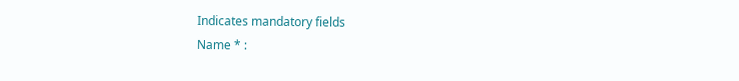Indicates mandatory fields
Name * :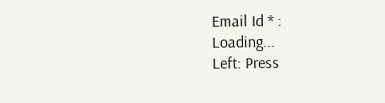Email Id * :
Loading...
Left: Press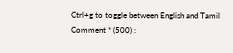Ctrl+g to toggle between English and Tamil
Comment * (500) :